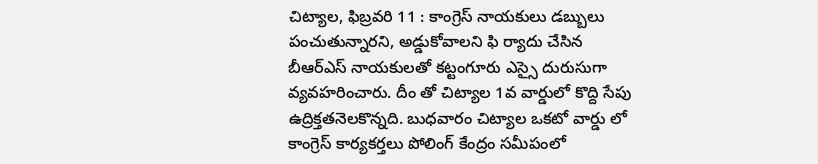చిట్యాల, ఫిబ్రవరి 11 : కాంగ్రెస్ నాయకులు డబ్బులు పంచుతున్నారని, అడ్డుకోవాలని ఫి ర్యాదు చేసిన బీఆర్ఎస్ నాయకులతో కట్టంగూరు ఎస్సై దురుసుగా వ్యవహరించారు. దీం తో చిట్యాల 1వ వార్డులో కొద్ది సేపు ఉద్రిక్తతనెలకొన్నది. బుధవారం చిట్యాల ఒకటో వార్డు లో కాంగ్రెస్ కార్యకర్తలు పోలింగ్ కేంద్రం సమీపంలో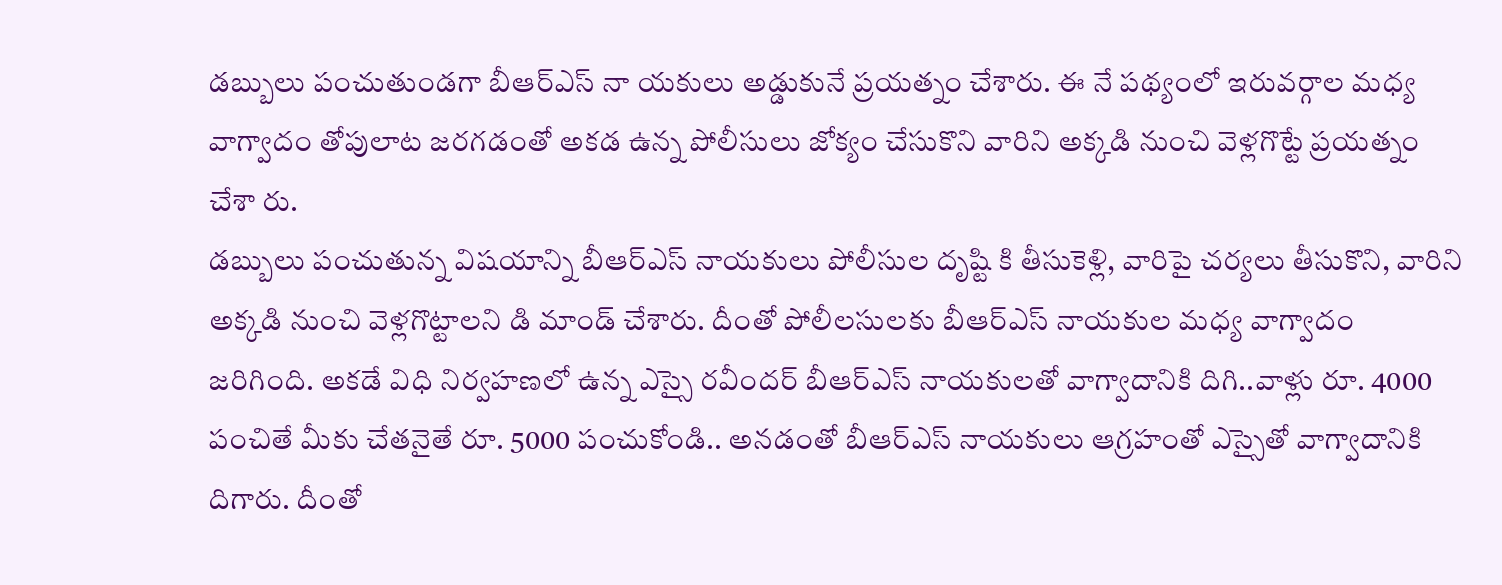డబ్బులు పంచుతుండగా బీఆర్ఎస్ నా యకులు అడ్డుకునే ప్రయత్నం చేశారు. ఈ నే పథ్యంలో ఇరువర్గాల మధ్య వాగ్వాదం తోపులాట జరగడంతో అకడ ఉన్న పోలీసులు జోక్యం చేసుకొని వారిని అక్కడి నుంచి వెళ్లగొట్టే ప్రయత్నం చేశా రు.
డబ్బులు పంచుతున్న విషయాన్ని బీఆర్ఎస్ నాయకులు పోలీసుల దృష్టి కి తీసుకెళ్లి, వారిపై చర్యలు తీసుకొని, వారిని అక్కడి నుంచి వెళ్లగొట్టాలని డి మాండ్ చేశారు. దీంతో పోలీలసులకు బీఆర్ఎస్ నాయకుల మధ్య వాగ్వాదం జరిగింది. అకడే విధి నిర్వహణలో ఉన్న ఎస్సై రవీందర్ బీఆర్ఎస్ నాయకులతో వాగ్వాదానికి దిగి..వాళ్లు రూ. 4000 పంచితే మీకు చేతనైతే రూ. 5000 పంచుకోండి.. అనడంతో బీఆర్ఎస్ నాయకులు ఆగ్రహంతో ఎస్సైతో వాగ్వాదానికి దిగారు. దీంతో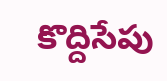కొద్దిసేపు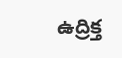ఉద్రిక్త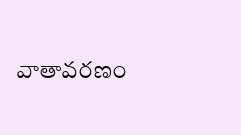వాతావరణం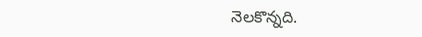నెలకొన్నది.